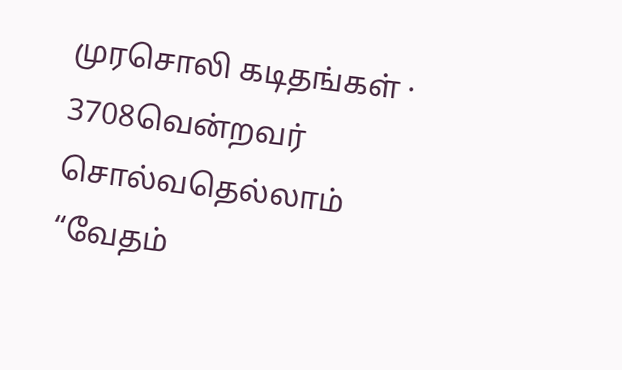முரசொலி கடிதங்கள் · 3708வென்றவர் சொல்வதெல்லாம் “வேதம்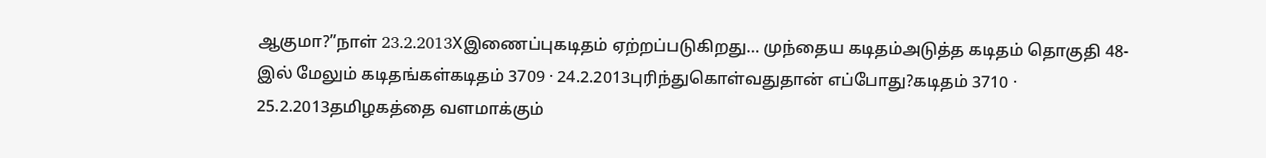ஆகுமா?”நாள் 23.2.2013Xஇணைப்புகடிதம் ஏற்றப்படுகிறது… முந்தைய கடிதம்அடுத்த கடிதம் தொகுதி 48-இல் மேலும் கடிதங்கள்கடிதம் 3709 · 24.2.2013புரிந்துகொள்வதுதான் எப்போது?கடிதம் 3710 · 25.2.2013தமிழகத்தை வளமாக்கும்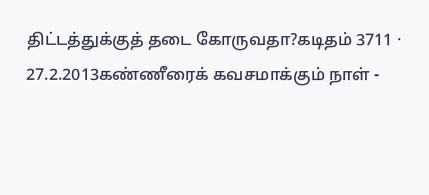திட்டத்துக்குத் தடை கோருவதா?கடிதம் 3711 · 27.2.2013கண்ணீரைக் கவசமாக்கும் நாள் -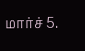மார்ச் 5.